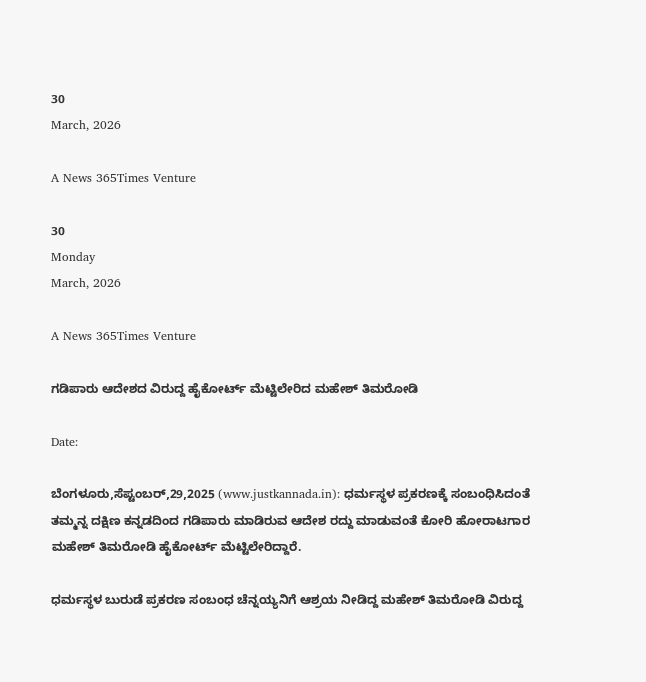30
March, 2026

A News 365Times Venture

30
Monday
March, 2026

A News 365Times Venture

ಗಡಿಪಾರು ಆದೇಶದ ವಿರುದ್ದ ಹೈಕೋರ್ಟ್ ಮೆಟ್ಟಿಲೇರಿದ ಮಹೇಶ್ ತಿಮರೋಡಿ

Date:

ಬೆಂಗಳೂರು,ಸೆಪ್ಟಂಬರ್,29,2025 (www.justkannada.in): ಧರ್ಮಸ್ಥಳ ಪ್ರಕರಣಕ್ಕೆ ಸಂಬಂಧಿಸಿದಂತೆ ತಮ್ಮನ್ನ ದಕ್ಷಿಣ ಕನ್ನಡದಿಂದ ಗಡಿಪಾರು ಮಾಡಿರುವ ಆದೇಶ ರದ್ದು ಮಾಡುವಂತೆ ಕೋರಿ ಹೋರಾಟಗಾರ ಮಹೇಶ್ ತಿಮರೋಡಿ ಹೈಕೋರ್ಟ್ ಮೆಟ್ಟಿಲೇರಿದ್ದಾರೆ.

ಧರ್ಮಸ್ಥಳ ಬುರುಡೆ ಪ್ರಕರಣ ಸಂಬಂಧ ಚೆನ್ನಯ್ಯನಿಗೆ ಆಶ್ರಯ ನೀಡಿದ್ದ ಮಹೇಶ್ ತಿಮರೋಡಿ ವಿರುದ್ದ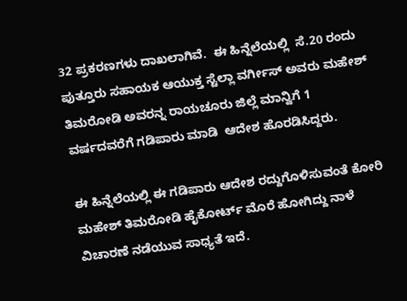32 ಪ್ರಕರಣಗಳು ದಾಖಲಾಗಿವೆ.  ಈ ಹಿನ್ನೆಲೆಯಲ್ಲಿ  ಸೆ.20 ರಂದು ಪುತ್ತೂರು ಸಹಾಯಕ ಆಯುಕ್ತ ಸ್ಟೆಲ್ಲಾ ವರ್ಗೀಸ್ ಅವರು ಮಹೇಶ್ ತಿಮರೋಡಿ ಅವರನ್ನ ರಾಯಚೂರು ಜಿಲ್ಲೆ ಮಾನ್ವಿಗೆ 1 ವರ್ಷದವರೆಗೆ ಗಡಿಪಾರು ಮಾಡಿ  ಆದೇಶ ಹೊರಡಿಸಿದ್ದರು.

ಈ ಹಿನ್ನೆಲೆಯಲ್ಲಿ ಈ ಗಡಿಪಾರು ಆದೇಶ ರದ್ದುಗೊಳಿಸುವಂತೆ ಕೋರಿ ಮಹೇಶ್ ತಿಮರೋಡಿ ಹೈಕೋರ್ಟ್ ಮೊರೆ ಹೋಗಿದ್ದು ನಾಳೆ ವಿಚಾರಣೆ ನಡೆಯುವ ಸಾಧ್ಯತೆ ಇದೆ.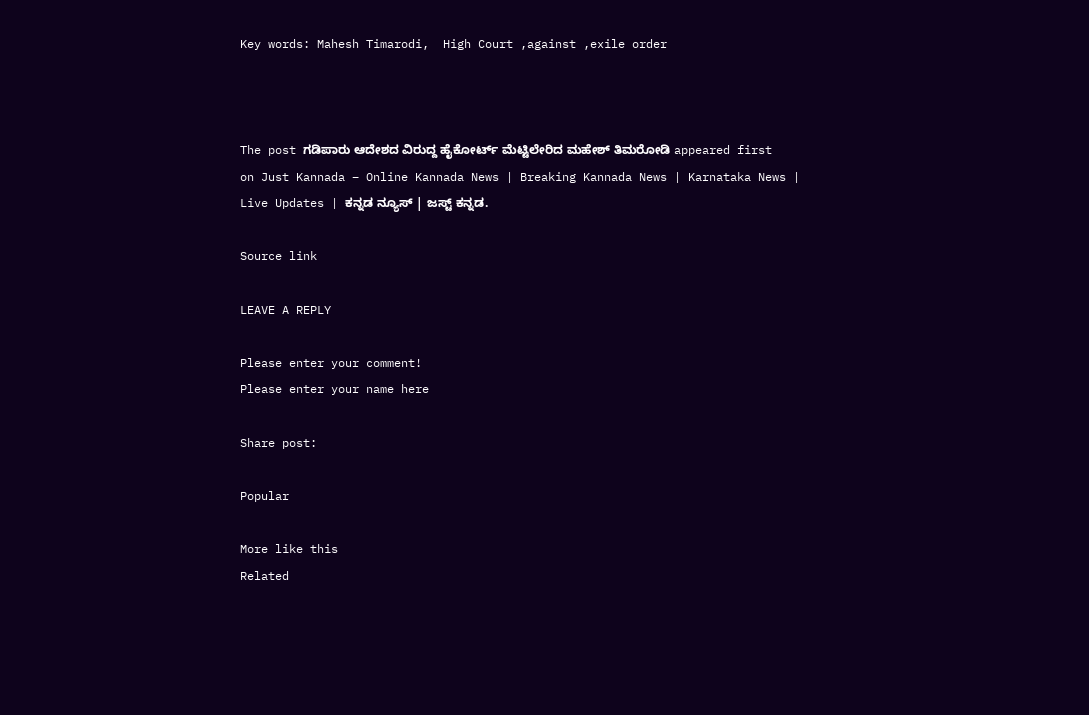Key words: Mahesh Timarodi,  High Court ,against ,exile order



The post ಗಡಿಪಾರು ಆದೇಶದ ವಿರುದ್ದ ಹೈಕೋರ್ಟ್ ಮೆಟ್ಟಿಲೇರಿದ ಮಹೇಶ್ ತಿಮರೋಡಿ appeared first on Just Kannada – Online Kannada News | Breaking Kannada News | Karnataka News | Live Updates | ಕನ್ನಡ ನ್ಯೂಸ್ | ಜಸ್ಟ್ ಕನ್ನಡ.

Source link

LEAVE A REPLY

Please enter your comment!
Please enter your name here

Share post:

Popular

More like this
Related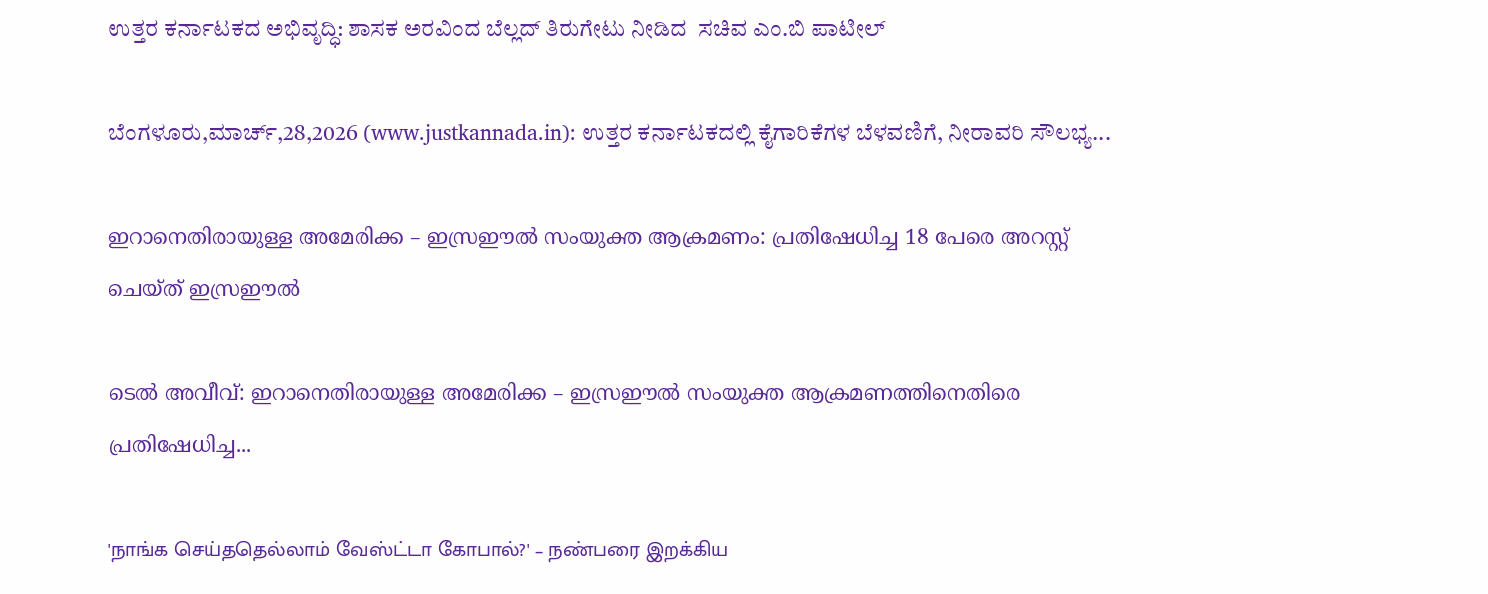ಉತ್ತರ ಕರ್ನಾಟಕದ ಅಭಿವೃದ್ಧಿ: ಶಾಸಕ ಅರವಿಂದ ಬೆಲ್ಲದ್ ತಿರುಗೇಟು ನೀಡಿದ  ಸಚಿವ ಎಂ.ಬಿ ಪಾಟೀಲ್

ಬೆಂಗಳೂರು,ಮಾರ್ಚ್,28,2026 (www.justkannada.in): ಉತ್ತರ ಕರ್ನಾಟಕದಲ್ಲಿ ಕೈಗಾರಿಕೆಗಳ ಬೆಳವಣಿಗೆ, ನೀರಾವರಿ ಸೌಲಭ್ಯ...

ഇറാനെതിരായുള്ള അമേരിക്ക – ഇസ്രഈൽ സംയുക്ത ആക്രമണം: പ്രതിഷേധിച്ച 18 പേരെ അറസ്റ്റ് ചെയ്ത് ഇസ്രഈൽ

ടെൽ അവീവ്: ഇറാനെതിരായുള്ള അമേരിക്ക – ഇസ്രഈൽ സംയുക്ത ആക്രമണത്തിനെതിരെ പ്രതിഷേധിച്ച...

'நாங்க செய்ததெல்லாம் வேஸ்ட்டா கோபால்?' – நண்பரை இறக்கிய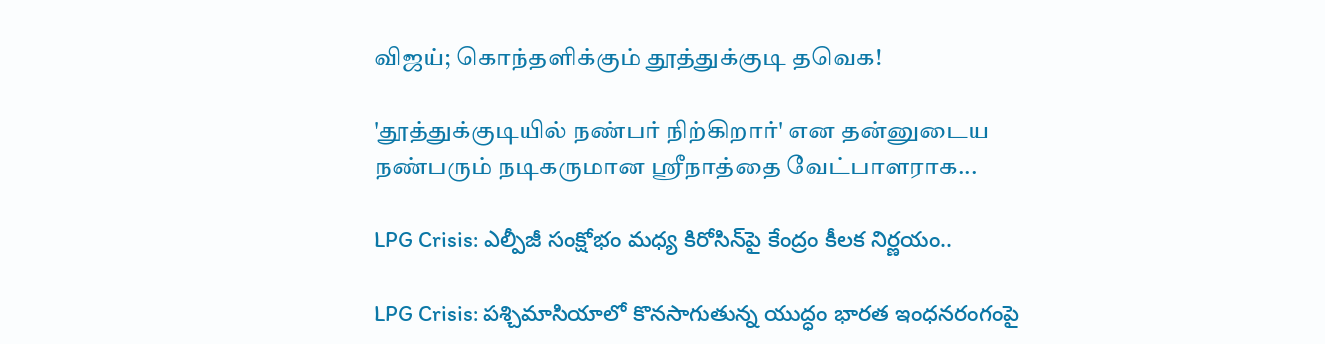விஜய்; கொந்தளிக்கும் தூத்துக்குடி தவெக!

'தூத்துக்குடியில் நண்பர் நிற்கிறார்' என தன்னுடைய நண்பரும் நடிகருமான ஸ்ரீநாத்தை வேட்பாளராக...

LPG Crisis: ఎల్పీజీ సంక్షోభం మధ్య కిరోసిన్‌పై కేంద్రం కీలక నిర్ణయం..

LPG Crisis: పశ్చిమాసియాలో కొనసాగుతున్న యుద్ధం భారత ఇంధనరంగంపై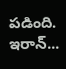పడింది. ఇరాన్...